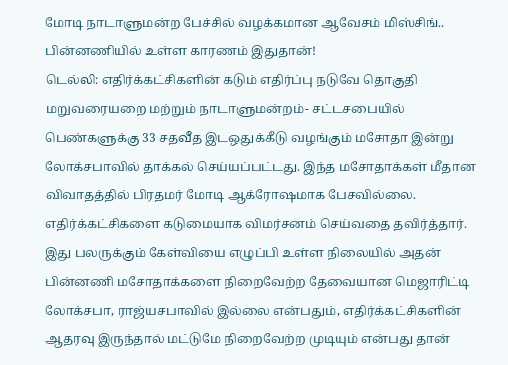மோடி நாடாளுமன்ற பேச்சில் வழக்கமான ஆவேசம் மிஸ்சிங்.. பின்னணியில் உள்ள காரணம் இதுதான்!
டெல்லி: எதிர்க்கட்சிகளின் கடும் எதிர்ப்பு நடுவே தொகுதி மறுவரையறை மற்றும் நாடாளுமன்றம்- சட்டசபையில் பெண்களுக்கு 33 சதவீத இடஒதுக்கீடு வழங்கும் மசோதா இன்று லோக்சபாவில் தாக்கல் செய்யப்பட்டது. இந்த மசோதாக்கள் மீதான விவாதத்தில் பிரதமர் மோடி ஆக்ரோஷமாக பேசவில்லை. எதிர்க்கட்சிகளை கடுமையாக விமர்சனம் செய்வதை தவிர்த்தார். இது பலருக்கும் கேள்வியை எழுப்பி உள்ள நிலையில் அதன் பின்னணி மசோதாக்களை நிறைவேற்ற தேவையான மெஜாரிட்டி லோக்சபா, ராஜ்யசபாவில் இல்லை என்பதும், எதிர்க்கட்சிகளின் ஆதரவு இருந்தால் மட்டுமே நிறைவேற்ற முடியும் என்பது தான்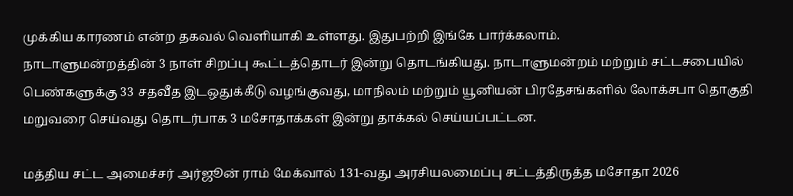முக்கிய காரணம் என்ற தகவல் வெளியாகி உள்ளது. இதுபற்றி இங்கே பார்க்கலாம்.
நாடாளுமன்றத்தின் 3 நாள் சிறப்பு கூட்டத்தொடர் இன்று தொடங்கியது. நாடாளுமன்றம் மற்றும் சட்டசபையில் பெண்களுக்கு 33 சதவீத இடஒதுக்கீடு வழங்குவது, மாநிலம் மற்றும் யூனியன் பிரதேசங்களில் லோக்சபா தொகுதி மறுவரை செய்வது தொடர்பாக 3 மசோதாக்கள் இன்று தாக்கல் செய்யப்பட்டன.

மத்திய சட்ட அமைச்சர் அர்ஜூன் ராம் மேக்வால் 131-வது அரசியலமைப்பு சட்டத்திருத்த மசோதா 2026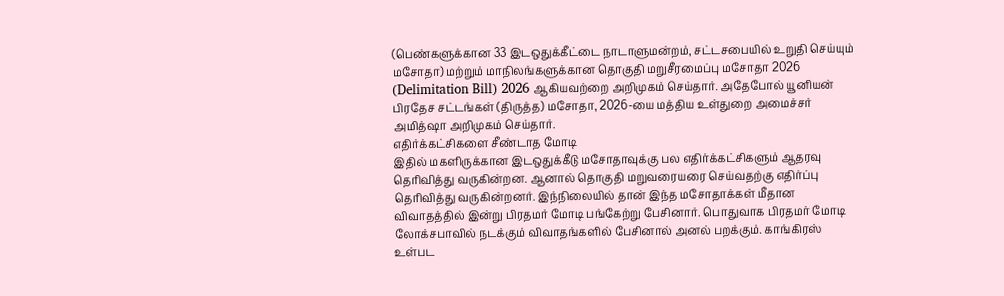(பெண்களுக்கான 33 இடஒதுக்கீட்டை நாடாளுமன்றம், சட்டசபையில் உறுதி செய்யும் மசோதா) மற்றும் மாநிலங்களுக்கான தொகுதி மறுசீரமைப்பு மசோதா 2026 (Delimitation Bill) 2026 ஆகியவற்றை அறிமுகம் செய்தார். அதேபோல் யூனியன் பிரதேச சட்டங்கள் (திருத்த) மசோதா, 2026-யை மத்திய உள்துறை அமைச்சர் அமித்ஷா அறிமுகம் செய்தார்.
எதிர்க்கட்சிகளை சீண்டாத மோடி
இதில் மகளிருக்கான இடஒதுக்கீடு மசோதாவுக்கு பல எதிர்க்கட்சிகளும் ஆதரவு தெரிவித்து வருகின்றன. ஆனால் தொகுதி மறுவரையரை செய்வதற்கு எதிர்ப்பு தெரிவித்து வருகின்றனர். இந்நிலையில் தான் இந்த மசோதாக்கள் மீதான விவாதத்தில் இன்று பிரதமர் மோடி பங்கேற்று பேசினார். பொதுவாக பிரதமர் மோடி லோக்சபாவில் நடக்கும் விவாதங்களில் பேசினால் அனல் பறக்கும். காங்கிரஸ் உள்பட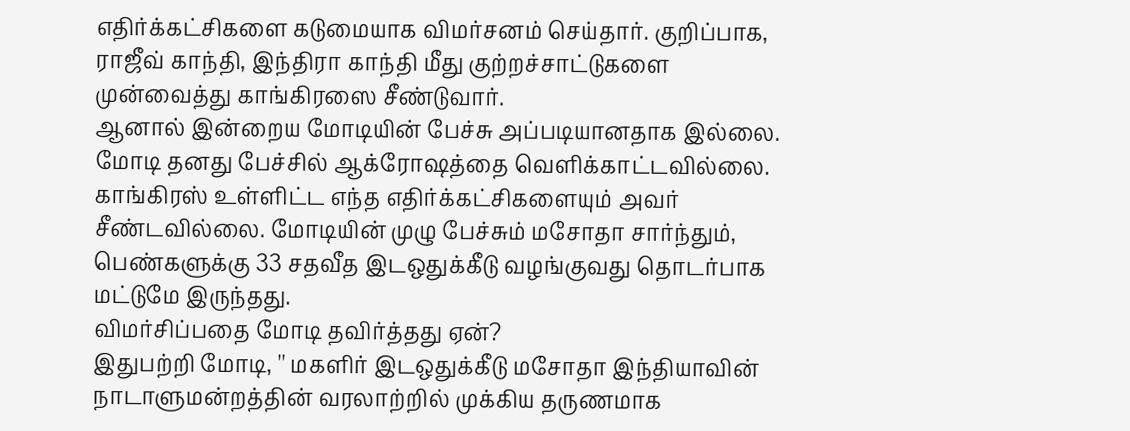எதிர்க்கட்சிகளை கடுமையாக விமர்சனம் செய்தார். குறிப்பாக, ராஜீவ் காந்தி, இந்திரா காந்தி மீது குற்றச்சாட்டுகளை முன்வைத்து காங்கிரஸை சீண்டுவார்.
ஆனால் இன்றைய மோடியின் பேச்சு அப்படியானதாக இல்லை. மோடி தனது பேச்சில் ஆக்ரோஷத்தை வெளிக்காட்டவில்லை. காங்கிரஸ் உள்ளிட்ட எந்த எதிர்க்கட்சிகளையும் அவர் சீண்டவில்லை. மோடியின் முழு பேச்சும் மசோதா சார்ந்தும், பெண்களுக்கு 33 சதவீத இடஒதுக்கீடு வழங்குவது தொடர்பாக மட்டுமே இருந்தது.
விமர்சிப்பதை மோடி தவிர்த்தது ஏன்?
இதுபற்றி மோடி, '' மகளிர் இடஒதுக்கீடு மசோதா இந்தியாவின் நாடாளுமன்றத்தின் வரலாற்றில் முக்கிய தருணமாக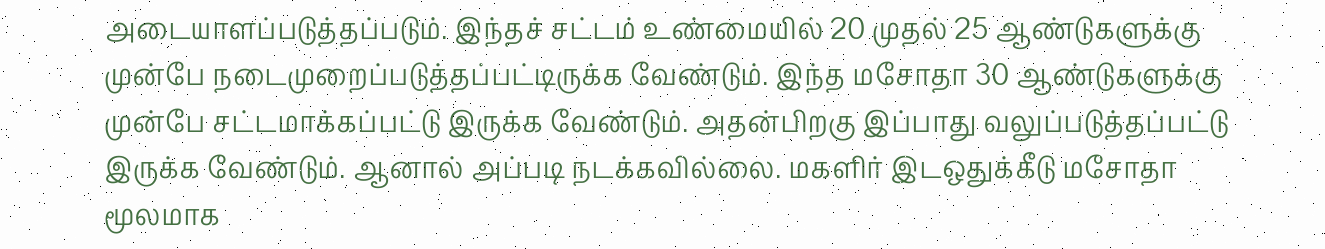அடையாளப்படுத்தப்படும். இந்தச் சட்டம் உண்மையில் 20 முதல் 25 ஆண்டுகளுக்கு முன்பே நடைமுறைப்படுத்தப்பட்டிருக்க வேண்டும். இந்த மசோதா 30 ஆண்டுகளுக்கு முன்பே சட்டமாக்கப்பட்டு இருக்க வேண்டும். அதன்பிறகு இப்பாது வலுப்படுத்தப்பட்டு இருக்க வேண்டும். ஆனால் அப்படி நடக்கவில்லை. மகளிர் இடஒதுக்கீடு மசோதா மூலமாக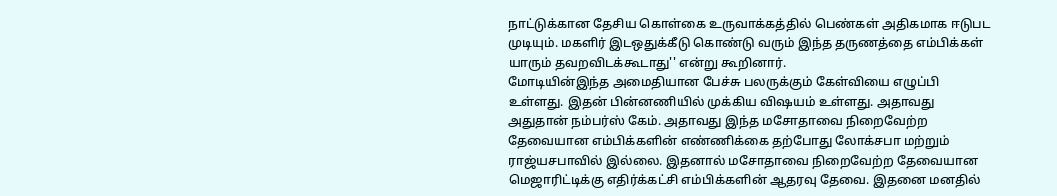நாட்டுக்கான தேசிய கொள்கை உருவாக்கத்தில் பெண்கள் அதிகமாக ஈடுபட முடியும். மகளிர் இடஒதுக்கீடு கொண்டு வரும் இந்த தருணத்தை எம்பிக்கள் யாரும் தவறவிடக்கூடாது'' என்று கூறினார்.
மோடியின்இந்த அமைதியான பேச்சு பலருக்கும் கேள்வியை எழுப்பி உள்ளது. இதன் பின்னணியில் முக்கிய விஷயம் உள்ளது. அதாவது அதுதான் நம்பர்ஸ் கேம். அதாவது இந்த மசோதாவை நிறைவேற்ற தேவையான எம்பிக்களின் எண்ணிக்கை தற்போது லோக்சபா மற்றும் ராஜ்யசபாவில் இல்லை. இதனால் மசோதாவை நிறைவேற்ற தேவையான மெஜாரிட்டிக்கு எதிர்க்கட்சி எம்பிக்களின் ஆதரவு தேவை. இதனை மனதில்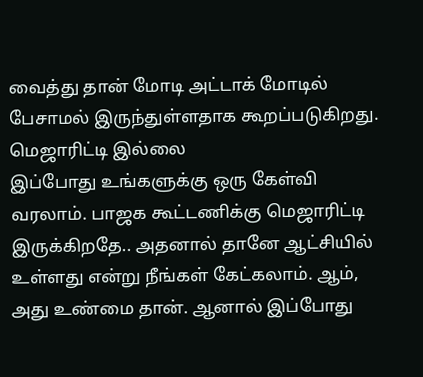வைத்து தான் மோடி அட்டாக் மோடில் பேசாமல் இருந்துள்ளதாக கூறப்படுகிறது.
மெஜாரிட்டி இல்லை
இப்போது உங்களுக்கு ஒரு கேள்வி வரலாம். பாஜக கூட்டணிக்கு மெஜாரிட்டி இருக்கிறதே.. அதனால் தானே ஆட்சியில் உள்ளது என்று நீங்கள் கேட்கலாம். ஆம், அது உண்மை தான். ஆனால் இப்போது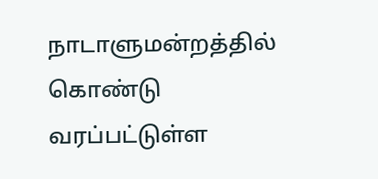நாடாளுமன்றத்தில் கொண்டு வரப்பட்டுள்ள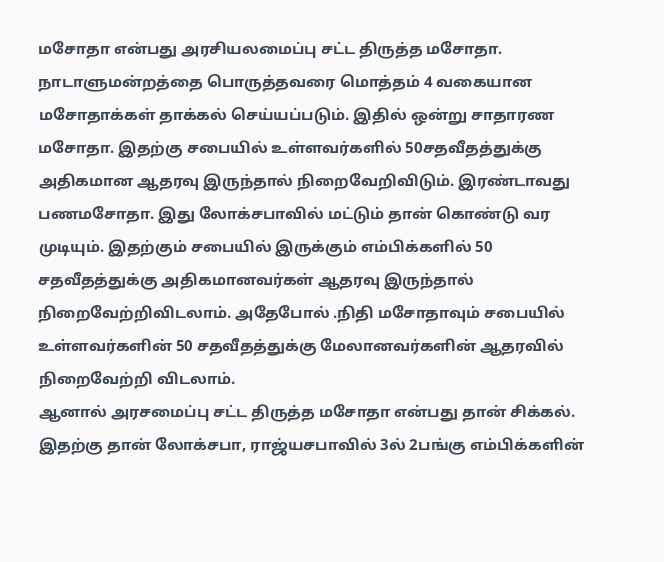மசோதா என்பது அரசியலமைப்பு சட்ட திருத்த மசோதா.
நாடாளுமன்றத்தை பொருத்தவரை மொத்தம் 4 வகையான மசோதாக்கள் தாக்கல் செய்யப்படும். இதில் ஒன்று சாதாரண மசோதா. இதற்கு சபையில் உள்ளவர்களில் 50சதவீதத்துக்கு அதிகமான ஆதரவு இருந்தால் நிறைவேறிவிடும். இரண்டாவது பணமசோதா. இது லோக்சபாவில் மட்டும் தான் கொண்டு வர முடியும். இதற்கும் சபையில் இருக்கும் எம்பிக்களில் 50 சதவீதத்துக்கு அதிகமானவர்கள் ஆதரவு இருந்தால் நிறைவேற்றிவிடலாம். அதேபோல் .நிதி மசோதாவும் சபையில் உள்ளவர்களின் 50 சதவீதத்துக்கு மேலானவர்களின் ஆதரவில் நிறைவேற்றி விடலாம்.
ஆனால் அரசமைப்பு சட்ட திருத்த மசோதா என்பது தான் சிக்கல். இதற்கு தான் லோக்சபா, ராஜ்யசபாவில் 3ல் 2பங்கு எம்பிக்களின்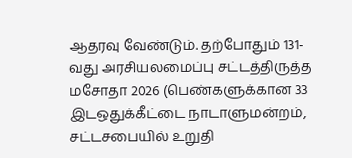ஆதரவு வேண்டும். தற்போதும் 131-வது அரசியலமைப்பு சட்டத்திருத்த மசோதா 2026 (பெண்களுக்கான 33 இடஒதுக்கீட்டை நாடாளுமன்றம், சட்டசபையில் உறுதி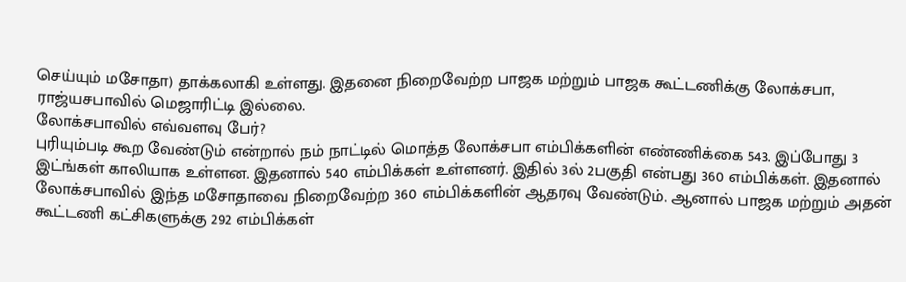செய்யும் மசோதா) தாக்கலாகி உள்ளது. இதனை நிறைவேற்ற பாஜக மற்றும் பாஜக கூட்டணிக்கு லோக்சபா, ராஜ்யசபாவில் மெஜாரிட்டி இல்லை.
லோக்சபாவில் எவ்வளவு பேர்?
புரியும்படி கூற வேண்டும் என்றால் நம் நாட்டில் மொத்த லோக்சபா எம்பிக்களின் எண்ணிக்கை 543. இப்போது 3 இட்ங்கள் காலியாக உள்ளன. இதனால் 540 எம்பிக்கள் உள்ளனர். இதில் 3ல் 2பகுதி என்பது 360 எம்பிக்கள். இதனால் லோக்சபாவில் இந்த மசோதாவை நிறைவேற்ற 360 எம்பிக்களின் ஆதரவு வேண்டும். ஆனால் பாஜக மற்றும் அதன் கூட்டணி கட்சிகளுக்கு 292 எம்பிக்கள்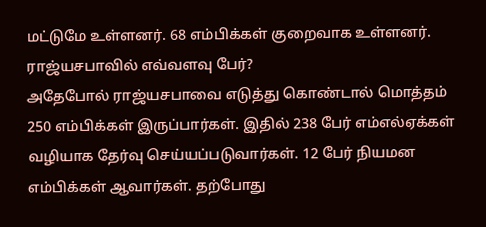மட்டுமே உள்ளனர். 68 எம்பிக்கள் குறைவாக உள்ளனர்.
ராஜ்யசபாவில் எவ்வளவு பேர்?
அதேபோல் ராஜ்யசபாவை எடுத்து கொண்டால் மொத்தம் 250 எம்பிக்கள் இருப்பார்கள். இதில் 238 பேர் எம்எல்ஏக்கள் வழியாக தேர்வு செய்யப்படுவார்கள். 12 பேர் நியமன எம்பிக்கள் ஆவார்கள். தற்போது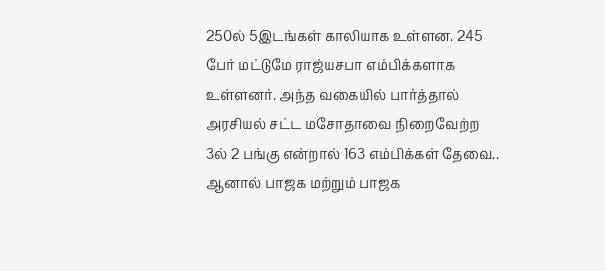250ல் 5இடங்கள் காலியாக உள்ளன. 245 பேர் மட்டுமே ராஜ்யசபா எம்பிக்களாக உள்ளனர். அந்த வகையில் பார்த்தால் அரசியல் சட்ட மசோதாவை நிறைவேற்ற 3ல் 2 பங்கு என்றால் 163 எம்பிக்கள் தேவை.. ஆனால் பாஜக மற்றும் பாஜக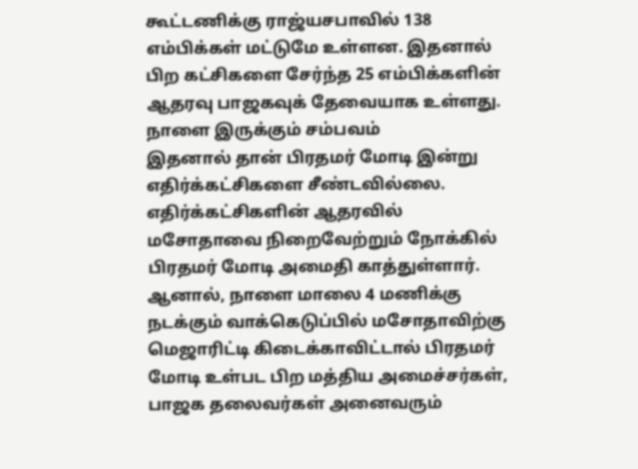கூட்டணிக்கு ராஜ்யசபாவில் 138 எம்பிக்கள் மட்டுமே உள்ளன. இதனால் பிற கட்சிகளை சேர்ந்த 25 எம்பிக்களின் ஆதரவு பாஜகவுக் தேவையாக உள்ளது.
நாளை இருக்கும் சம்பவம்
இதனால் தான் பிரதமர் மோடி இன்று எதிர்க்கட்சிகளை சீண்டவில்லை. எதிர்க்கட்சிகளின் ஆதரவில் மசோதாவை நிறைவேற்றும் நோக்கில் பிரதமர் மோடி அமைதி காத்துள்ளார். ஆனால், நாளை மாலை 4 மணிக்கு நடக்கும் வாக்கெடுப்பில் மசோதாவிற்கு மெஜாரிட்டி கிடைக்காவிட்டால் பிரதமர் மோடி உள்பட பிற மத்திய அமைச்சர்கள், பாஜக தலைவர்கள் அனைவரும்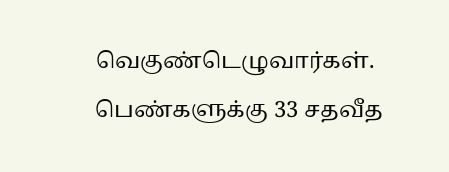வெகுண்டெழுவார்கள். பெண்களுக்கு 33 சதவீத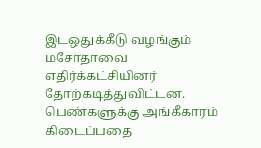இடஒதுக்கீடு வழங்கும் மசோதாவை எதிர்க்கட்சியினர் தோற்கடித்துவிட்டன. பெண்களுக்கு அங்கீகாரம் கிடைப்பதை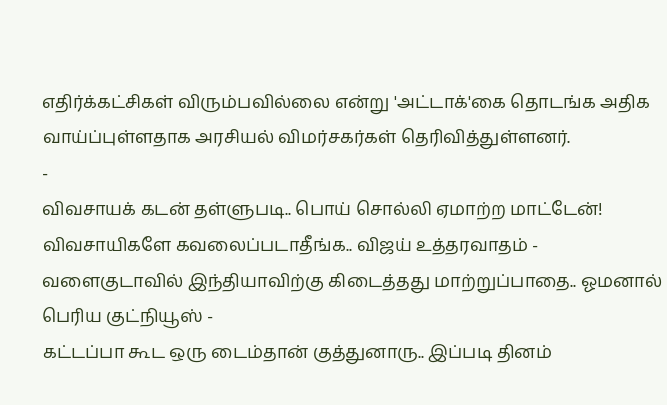எதிர்க்கட்சிகள் விரும்பவில்லை என்று 'அட்டாக்'கை தொடங்க அதிக வாய்ப்புள்ளதாக அரசியல் விமர்சகர்கள் தெரிவித்துள்ளனர்.
-
விவசாயக் கடன் தள்ளுபடி.. பொய் சொல்லி ஏமாற்ற மாட்டேன்! விவசாயிகளே கவலைப்படாதீங்க.. விஜய் உத்தரவாதம் -
வளைகுடாவில் இந்தியாவிற்கு கிடைத்தது மாற்றுப்பாதை.. ஓமனால் பெரிய குட்நியூஸ் -
கட்டப்பா கூட ஒரு டைம்தான் குத்துனாரு.. இப்படி தினம்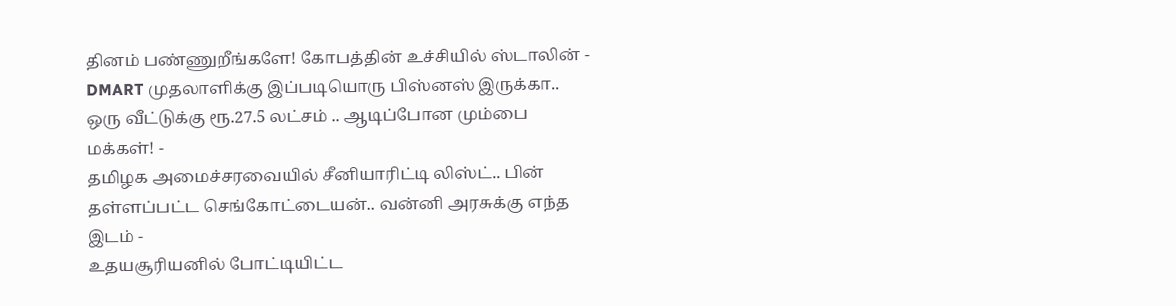தினம் பண்ணுறீங்களே! கோபத்தின் உச்சியில் ஸ்டாலின் -
DMART முதலாளிக்கு இப்படியொரு பிஸ்னஸ் இருக்கா.. ஒரு வீட்டுக்கு ரூ.27.5 லட்சம் .. ஆடிப்போன மும்பை மக்கள்! -
தமிழக அமைச்சரவையில் சீனியாரிட்டி லிஸ்ட்.. பின் தள்ளப்பட்ட செங்கோட்டையன்.. வன்னி அரசுக்கு எந்த இடம் -
உதயசூரியனில் போட்டியிட்ட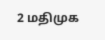2 மதிமுக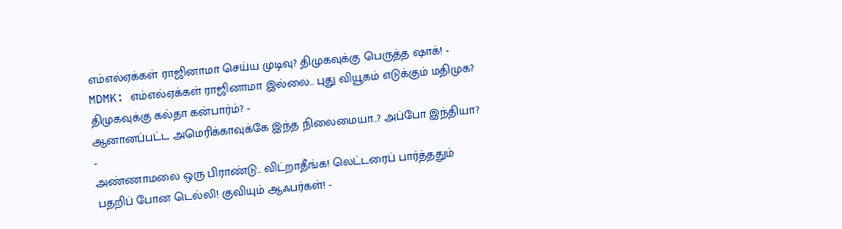எம்எல்ஏக்கள் ராஜினாமா செய்ய முடிவு? திமுகவுக்கு பெருத்த ஷாக்! -
MDMK: எம்எல்ஏக்கள் ராஜினாமா இல்லை.. புது வியூகம் எடுக்கும் மதிமுக? திமுகவுக்கு கல்தா கன்பார்ம்? -
ஆனானப்பட்ட அமெரிக்காவுக்கே இந்த நிலைமையா..? அப்போ இந்தியா? -
அண்ணாமலை ஒரு பிராண்டு.. விட்றாதீங்க! லெட்டரைப் பார்த்ததும் பதறிப் போன டெல்லி! குவியும் ஆஃபர்கள்! -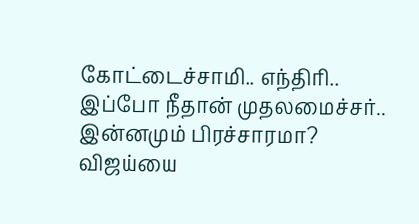கோட்டைச்சாமி.. எந்திரி.. இப்போ நீதான் முதலமைச்சர்.. இன்னமும் பிரச்சாரமா? விஜய்யை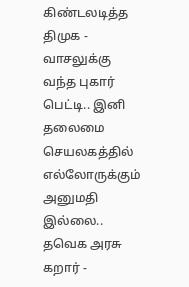கிண்டலடித்த திமுக -
வாசலுக்கு வந்த புகார் பெட்டி.. இனி தலைமை செயலகத்தில் எல்லோருக்கும் அனுமதி இல்லை.. தவெக அரசு கறார் -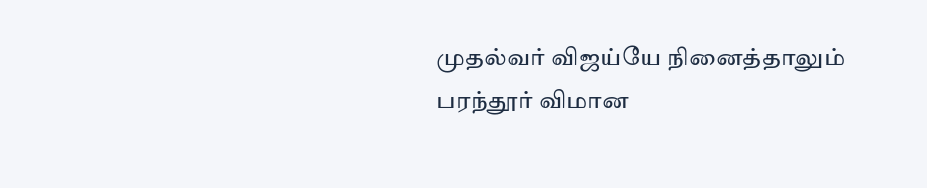முதல்வர் விஜய்யே நினைத்தாலும் பரந்தூர் விமான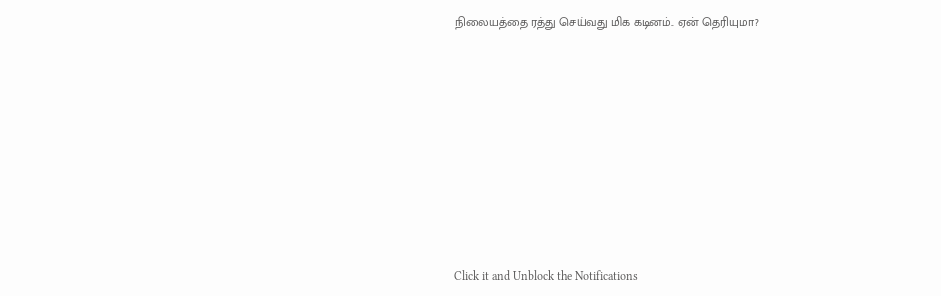நிலையத்தை ரத்து செய்வது மிக கடினம்.. ஏன் தெரியுமா?












Click it and Unblock the Notifications